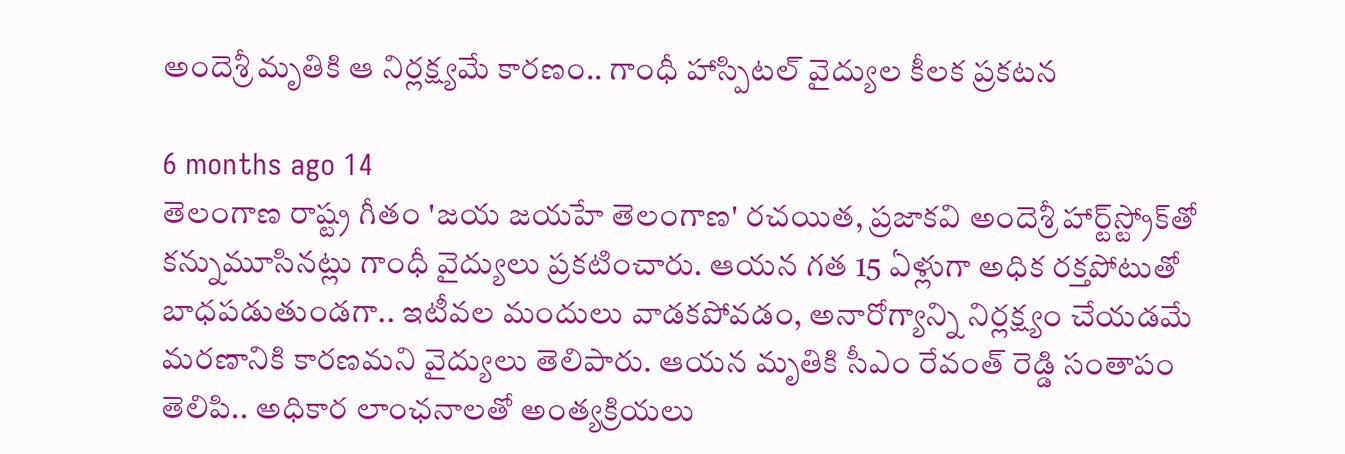అందెశ్రీ మృతికి ఆ నిర్లక్ష్యమే కారణం.. గాంధీ హాస్పిటల్ వైద్యుల కీలక ప్రకటన

6 months ago 14
తెలంగాణ రాష్ట్ర గీతం 'జయ జయహే తెలంగాణ' రచయిత, ప్రజాకవి అందెశ్రీ హార్ట్‌స్ట్రోక్‌తో కన్నుమూసినట్లు గాంధీ వైద్యులు ప్రకటించారు. ఆయన గత 15 ఏళ్లుగా అధిక రక్తపోటుతో బాధపడుతుండగా.. ఇటీవల మందులు వాడకపోవడం, అనారోగ్యాన్ని నిర్లక్ష్యం చేయడమే మరణానికి కారణమని వైద్యులు తెలిపారు. ఆయన మృతికి సీఎం రేవంత్ రెడ్డి సంతాపం తెలిపి.. అధికార లాంఛనాలతో అంత్యక్రియలు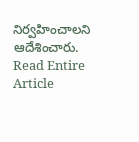నిర్వహించాలని ఆదేశించారు.
Read Entire Article